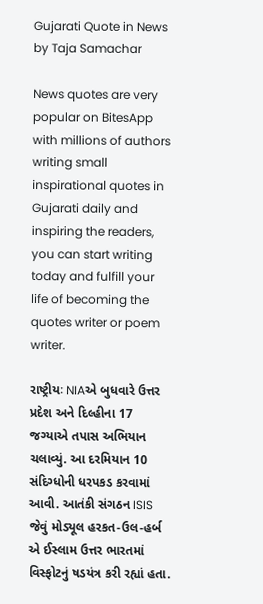Gujarati Quote in News by Taja Samachar

News quotes are very popular on BitesApp with millions of authors writing small inspirational quotes in Gujarati daily and inspiring the readers, you can start writing today and fulfill your life of becoming the quotes writer or poem writer.

રાષ્ટ્રીયઃ NIAએ બુધવારે ઉત્તર પ્રદેશ અને દિલ્હીના 17 જગ્યાએ તપાસ અભિયાન ચલાવ્યું. આ દરમિયાન 10 સંદિગ્ધોની ધરપકડ કરવામાં આવી. આતંકી સંગઠન ISIS જેવું મોડ્યૂલ હરકત-ઉલ-હર્બ એ ઈસ્લામ ઉત્તર ભારતમાં વિસ્ફોટનું ષડયંત્ર કરી રહ્યાં હતા.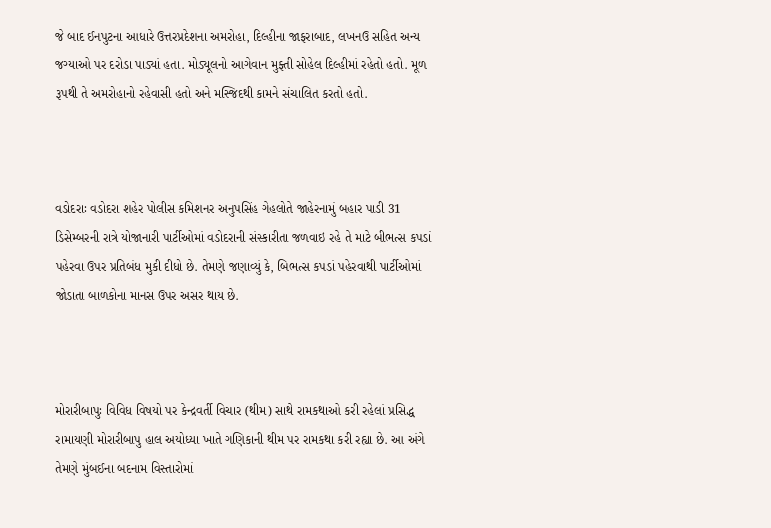જે બાદ ઈનપુટના આધારે ઉત્તરપ્રદેશના અમરોહા, દિલ્હીના જાફરાબાદ, લખનઉ સહિત અન્ય જગ્યાઓ પર દરોડા પાડ્યાં હતા. મોડ્યૂલનો આગેવાન મુફ્તી સોહેલ દિલ્હીમાં રહેતો હતો. મૂળ રૂપથી તે અમરોહાનો રહેવાસી હતો અને મસ્જિદથી કામને સંચાલિત કરતો હતો.



વડોદરાઃ વડોદરા શહેર પોલીસ કમિશનર અનુપસિંહ ગેહલોતે જાહેરનામું બહાર પાડી 31 ડિસેમ્બરની રાત્રે યોજાનારી પાર્ટીઓમાં વડોદરાની સંસ્કારીતા જળવાઇ રહે તે માટે બીભત્સ કપડાં પહેરવા ઉપર પ્રતિબંધ મુકી દીધો છે. તેમણે જણાવ્યું કે, બિભત્સ કપડાં પહેરવાથી પાર્ટીઓમાં જોડાતા બાળકોના માનસ ઉપર અસર થાય છે.



મોરારીબાપુઃ વિવિધ વિષયો પર કેન્દ્રવર્તી વિચાર (થીમ) સાથે રામકથાઓ કરી રહેલાં પ્રસિદ્ધ રામાયણી મોરારીબાપુ હાલ અયોધ્યા ખાતે ગણિકાની થીમ પર રામકથા કરી રહ્યા છે. આ અંગે તેમણે મુંબઈના બદનામ વિસ્તારોમાં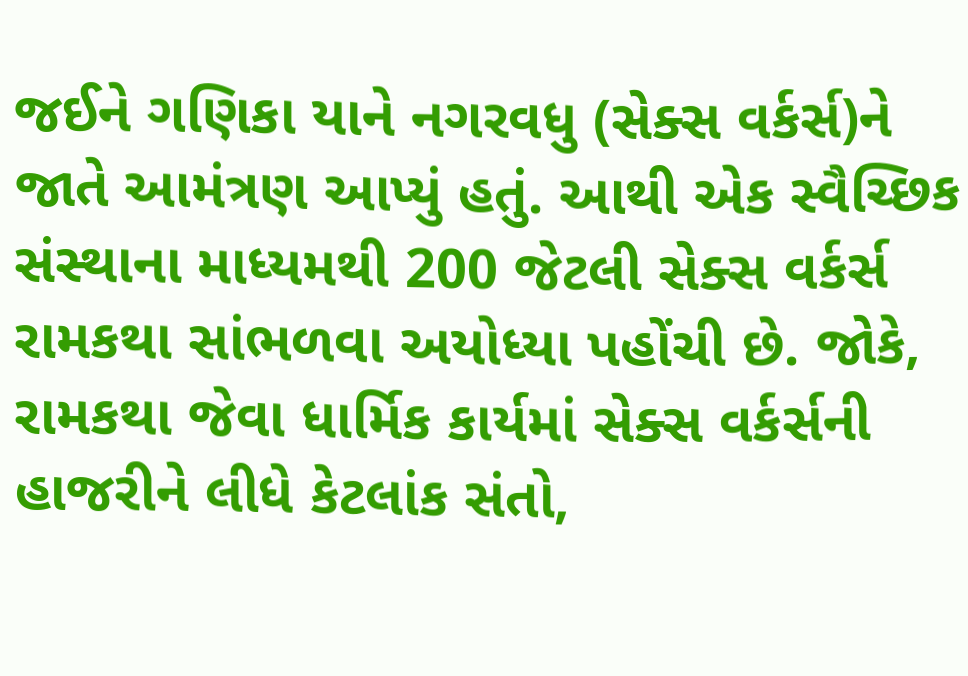જઈને ગણિકા યાને નગરવધુ (સેક્સ વર્કર્સ)ને જાતે આમંત્રણ આપ્યું હતું. આથી એક સ્વૈચ્છિક સંસ્થાના માધ્યમથી 200 જેટલી સેક્સ વર્કર્સ રામકથા સાંભળવા અયોધ્યા પહોંચી છે. જોકે, રામકથા જેવા ધાર્મિક કાર્યમાં સેક્સ વર્કર્સની હાજરીને લીધે કેટલાંક સંતો,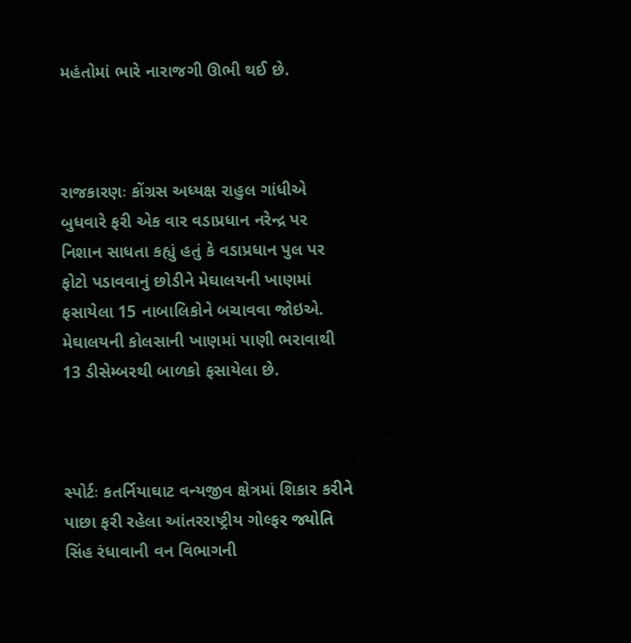મહંતોમાં ભારે નારાજગી ઊભી થઈ છે.



રાજકારણઃ કોંગ્રસ અધ્યક્ષ રાહુલ ગાંધીએ બુધવારે ફરી એક વાર વડાપ્રધાન નરેન્દ્ર પર નિશાન સાધતા કહ્યું હતું કે વડાપ્રધાન પુલ પર ફોટો પડાવવાનું છોડીને મેઘાલયની ખાણમાં ફસાયેલા 15 નાબાલિકોને બચાવવા જોઇએ. મેઘાલયની કોલસાની ખાણમાં પાણી ભરાવાથી 13 ડીસેમ્બરથી બાળકો ફસાયેલા છે.



સ્પોર્ટઃ કતર્નિયાઘાટ વન્યજીવ ક્ષેત્રમાં શિકાર કરીને પાછા ફરી રહેલા આંતરરાષ્ટ્રીય ગોલ્ફર જ્યોતિ સિંહ રંધાવાની વન વિભાગની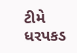ટીમે ધરપકડ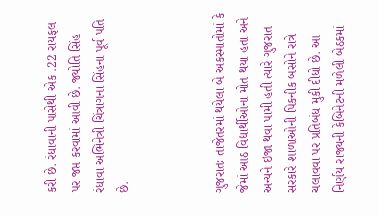કરી છે. રંધાવાની પાસેથી એક .22 રાયફલ પર જપ્ત કરવામાં આવી છે. જ્યોતિ સિંહ રંધાવા અભિનેત્રી ચિંત્રાગના સિંહના પૂર્વ પતિ છે.



ગુજરાતઃ તાજેતરમાં થયેલા બે અકસ્માતોમાં કે જેમાં આઠ વિદ્યાર્થીઓના મોત થયા હતા અને અન્યને ઇજા થવા પામી હતી ત્યારે ગુજરાત સરકારે શાળાઓની પિકનીક બસોને રાત્રે ચલાવવા પર પ્રતિબંધ મુકી દીધો છે. આ નિર્ણય રાજ્યની કેબિનેટની મળેલી બેઠકમાં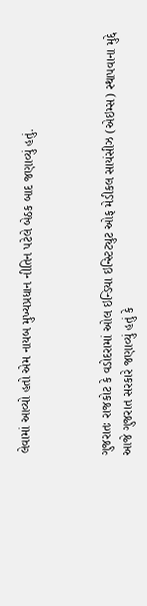લેવામાં આવ્યો હતો એમ નાયબ મુખ્યપ્રધાન નીતિન પટેલે બેઠક બાદ જણાવ્યું હતું.



ગુજરાતઃ રાજકોટ કે વડોદરામાં ઓલ ઇન્ડિયા ઇન્સ્ટિટ્યુટ ઓફ મેડીકલ સાયંસીઝ (એઇમ્સ) સ્થાપવાના મુદ્દે આજે ગુજરાત સરકારે જણાવ્યું હતું કે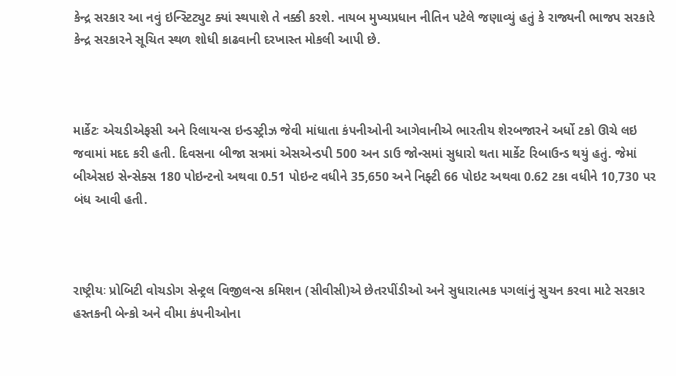કેન્દ્ર સરકાર આ નવું ઇન્સ્ટિટ્યુટ ક્યાં સ્થપાશે તે નક્કી કરશે. નાયબ મુખ્યપ્રધાન નીતિન પટેલે જણાવ્યું હતું કે રાજ્યની ભાજપ સરકારે કેન્દ્ર સરકારને સૂચિત સ્થળ શોધી કાઢવાની દરખાસ્ત મોકલી આપી છે.



માર્કેટઃ એચડીએફસી અને રિલાયન્સ ઇન્ડસ્ટ્રીઝ જેવી માંધાતા કંપનીઓની આગેવાનીએ ભારતીય શેરબજારને અર્ધો ટકો ઊચે લઇ જવામાં મદદ કરી હતી. દિવસના બીજા સત્રમાં એસએન્ડપી 500 અન ડાઉ જોન્સમાં સુધારો થતા માર્કેટ રિબાઉન્ડ થયું હતું. જેમાં બીએસઇ સેન્સેક્સ 180 પોઇન્ટનો અથવા 0.51 પોઇન્ટ વધીને 35,650 અને નિફ્ટી 66 પોઇટ અથવા 0.62 ટકા વધીને 10,730 પર બંધ આવી હતી.



રાષ્ટ્રીયઃ પ્રોબિટી વોચડોગ સેન્ટ્રલ વિજીલન્સ કમિશન (સીવીસી)એ છેતરપીંડીઓ અને સુધારાત્મક પગલાંનું સુચન કરવા માટે સરકાર હસ્તકની બેન્કો અને વીમા કંપનીઓના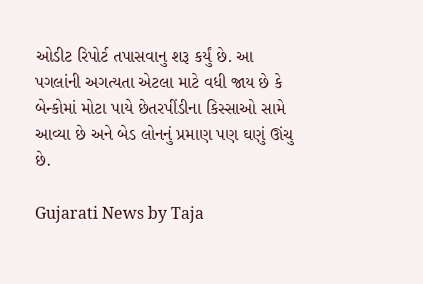ઓડીટ રિપોર્ટ તપાસવાનુ શરૂ કર્યું છે. આ પગલાંની અગત્યતા એટલા માટે વધી જાય છે કે બેન્કોમાં મોટા પાયે છેતરપીંડીના કિસ્સાઓ સામે આવ્યા છે અને બેડ લોનનું પ્રમાણ પણ ઘણું ઊંચુ છે.

Gujarati News by Taja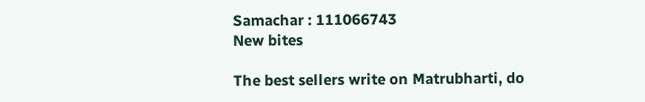Samachar : 111066743
New bites

The best sellers write on Matrubharti, do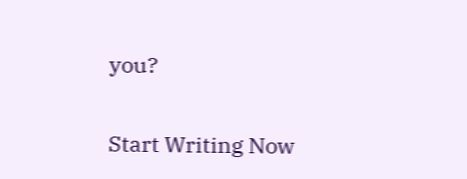you?

Start Writing Now